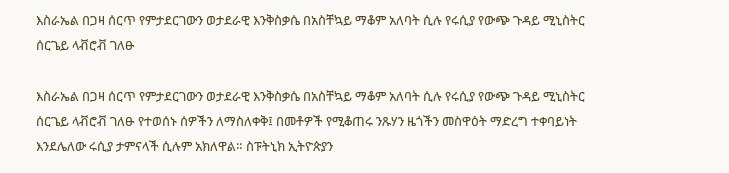እስራኤል በጋዛ ሰርጥ የምታደርገውን ወታደራዊ እንቅስቃሴ በአስቸኳይ ማቆም አለባት ሲሉ የሩሲያ የውጭ ጉዳይ ሚኒስትር ሰርጌይ ላቭሮቭ ገለፁ

እስራኤል በጋዛ ሰርጥ የምታደርገውን ወታደራዊ እንቅስቃሴ በአስቸኳይ ማቆም አለባት ሲሉ የሩሲያ የውጭ ጉዳይ ሚኒስትር ሰርጌይ ላቭሮቭ ገለፁ የተወሰኑ ሰዎችን ለማስለቀቅ፤ በመቶዎች የሚቆጠሩ ንጹሃን ዜጎችን መስዋዕት ማድረግ ተቀባይነት እንደሌለው ሩሲያ ታምናላች ሲሉም አክለዋል። ስፑትኒክ ኢትዮጵያን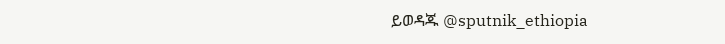ይወዳጁ @sputnik_ethiopia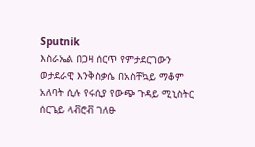Sputnik
እስራኤል በጋዛ ሰርጥ የምታደርገውን ወታደራዊ እንቅስቃሴ በአስቸኳይ ማቆም አለባት ሲሉ የሩሲያ የውጭ ጉዳይ ሚኒስትር ሰርጌይ ላቭሮቭ ገለፁ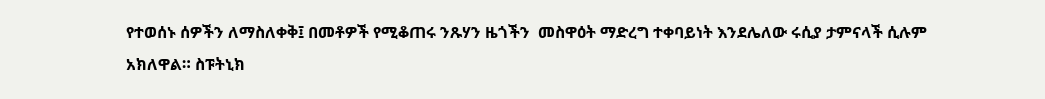የተወሰኑ ሰዎችን ለማስለቀቅ፤ በመቶዎች የሚቆጠሩ ንጹሃን ዜጎችን  መስዋዕት ማድረግ ተቀባይነት እንደሌለው ሩሲያ ታምናላች ሲሉም አክለዋል። ስፑትኒክ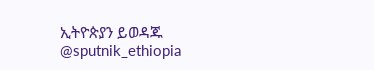ኢትዮጵያን ይወዳጁ @sputnik_ethiopia